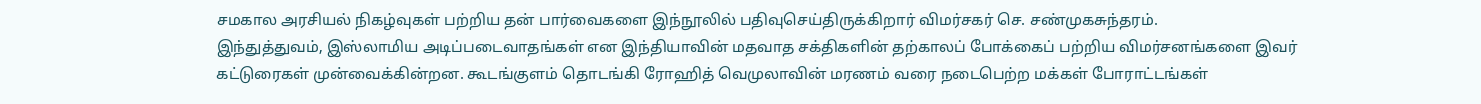சமகால அரசியல் நிகழ்வுகள் பற்றிய தன் பார்வைகளை இந்நூலில் பதிவுசெய்திருக்கிறார் விமர்சகர் செ. சண்முகசுந்தரம்.
இந்துத்துவம், இஸ்லாமிய அடிப்படைவாதங்கள் என இந்தியாவின் மதவாத சக்திகளின் தற்காலப் போக்கைப் பற்றிய விமர்சனங்களை இவர் கட்டுரைகள் முன்வைக்கின்றன. கூடங்குளம் தொடங்கி ரோஹித் வெமுலாவின் மரணம் வரை நடைபெற்ற மக்கள் போராட்டங்கள்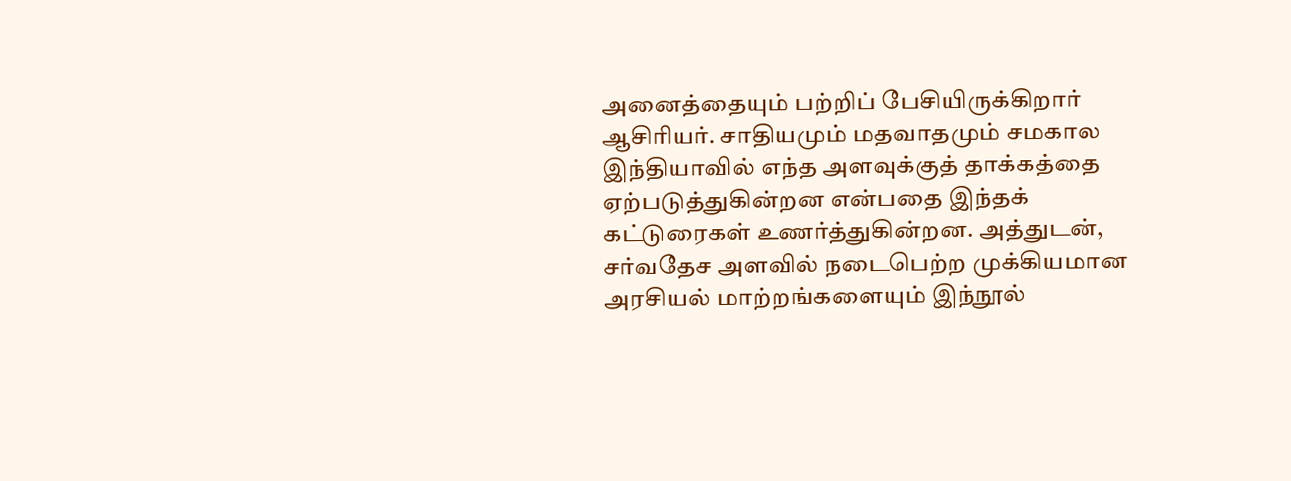அனைத்தையும் பற்றிப் பேசியிருக்கிறார் ஆசிரியர். சாதியமும் மதவாதமும் சமகால இந்தியாவில் எந்த அளவுக்குத் தாக்கத்தை ஏற்படுத்துகின்றன என்பதை இந்தக் கட்டுரைகள் உணர்த்துகின்றன. அத்துடன், சர்வதேச அளவில் நடைபெற்ற முக்கியமான அரசியல் மாற்றங்களையும் இந்நூல்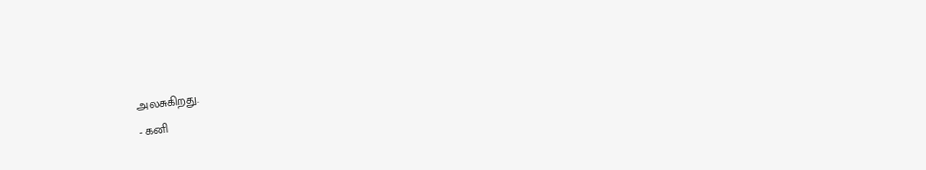அலசுகிறது.
- கனி